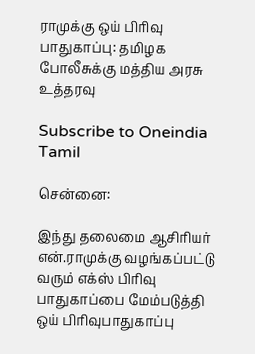ராமுக்கு ஒய் பிரிவு பாதுகாப்பு: தமிழக போலீசுக்கு மத்திய அரசு உத்தரவு

Subscribe to Oneindia Tamil

சென்னை:

இந்து தலைமை ஆசிரியர் என்.ராமுக்கு வழங்கப்பட்டு வரும் எக்ஸ் பிரிவு பாதுகாப்பை மேம்படுத்தி ஒய் பிரிவுபாதுகாப்பு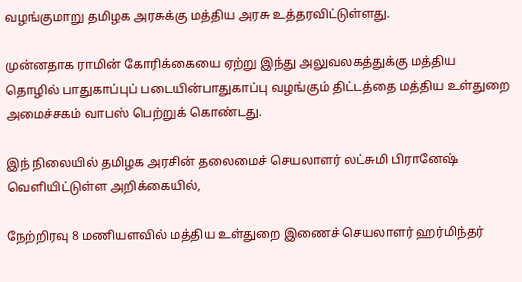வழங்குமாறு தமிழக அரசுக்கு மத்திய அரசு உத்தரவிட்டுள்ளது.

முன்னதாக ராமின் கோரிக்கையை ஏற்று இந்து அலுவலகத்துக்கு மத்திய தொழில் பாதுகாப்புப் படையின்பாதுகாப்பு வழங்கும் திட்டத்தை மத்திய உள்துறை அமைச்சகம் வாபஸ் பெற்றுக் கொண்டது.

இந் நிலையில் தமிழக அரசின் தலைமைச் செயலாளர் லட்சுமி பிரானேஷ் வெளியிட்டுள்ள அறிக்கையில்,

நேற்றிரவு 8 மணியளவில் மத்திய உள்துறை இணைச் செயலாளர் ஹர்மிந்தர்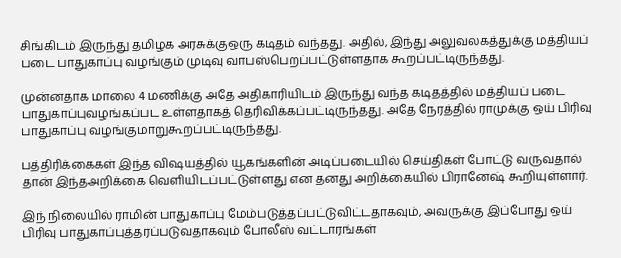சிங்கிடம் இருந்து தமிழக அரசுக்குஒரு கடிதம் வந்தது. அதில், இந்து அலுவலகத்துக்கு மத்தியப் படை பாதுகாப்பு வழங்கும் முடிவு வாபஸ்பெறப்பட்டுள்ளதாக கூறப்பட்டிருந்தது.

முன்னதாக மாலை 4 மணிக்கு அதே அதிகாரியிடம் இருந்து வந்த கடிதத்தில் மத்தியப் படை பாதுகாப்புவழங்கப்பட உள்ளதாகத் தெரிவிக்கப்பட்டிருந்தது. அதே நேரத்தில் ராமுக்கு ஒய் பிரிவு பாதுகாப்பு வழங்குமாறுகூறப்பட்டிருந்தது.

பத்திரிக்கைகள் இந்த விஷயத்தில் யூகங்களின் அடிப்படையில் செய்திகள் போட்டு வருவதால் தான் இந்தஅறிக்கை வெளியிடப்பட்டுள்ளது என தனது அறிக்கையில் பிரானேஷ் கூறியுள்ளார்.

இந் நிலையில் ராமின் பாதுகாப்பு மேம்படுத்தப்பட்டுவிட்டதாகவும், அவருக்கு இப்போது ஒய் பிரிவு பாதுகாப்புத்தரப்படுவதாகவும் போலீஸ் வட்டாரங்கள்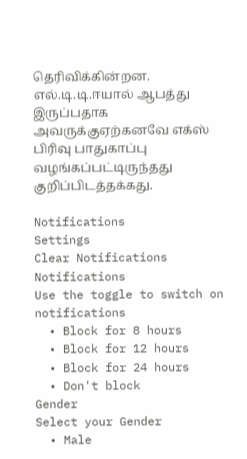தெரிவிக்கின்றன. எல்.டி.டி.ஈயால் ஆபத்து இருப்பதாக அவருக்குஏற்கனவே எக்ஸ் பிரிவு பாதுகாப்பு வழங்கப்பட்டிருந்தது குறிப்பிடத்தக்கது.

Notifications
Settings
Clear Notifications
Notifications
Use the toggle to switch on notifications
  • Block for 8 hours
  • Block for 12 hours
  • Block for 24 hours
  • Don't block
Gender
Select your Gender
  • Male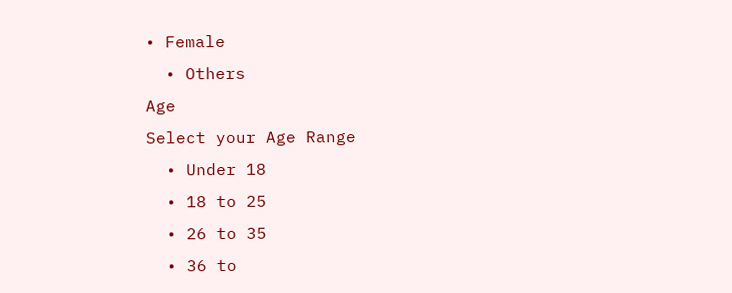• Female
  • Others
Age
Select your Age Range
  • Under 18
  • 18 to 25
  • 26 to 35
  • 36 to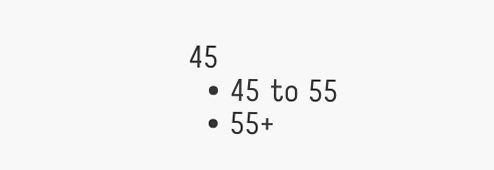45
  • 45 to 55
  • 55+